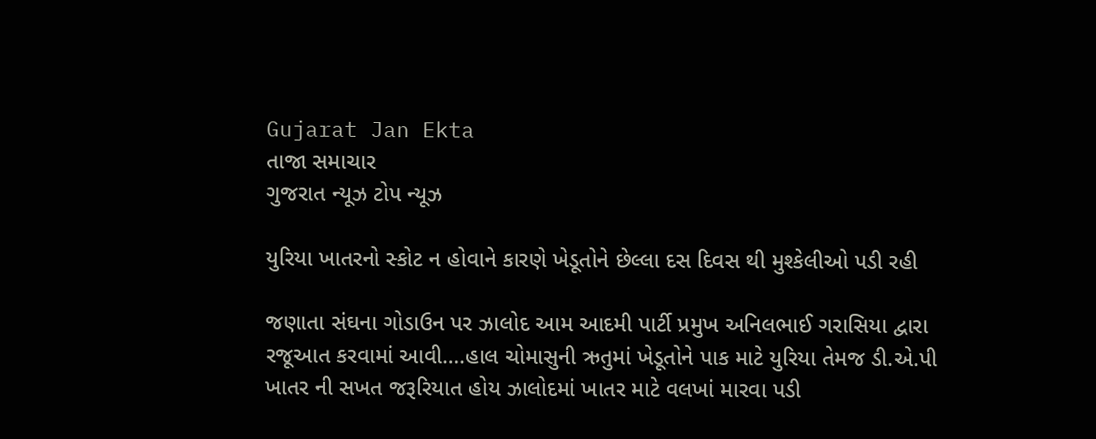Gujarat Jan Ekta
તાજા સમાચાર
ગુજરાત ન્યૂઝ ટોપ ન્યૂઝ

યુરિયા ખાતરનો સ્કોટ ન હોવાને કારણે ખેડૂતોને છેલ્લા દસ દિવસ થી મુશ્કેલીઓ પડી રહી

જણાતા સંઘના ગોડાઉન પર ઝાલોદ આમ આદમી પાર્ટી પ્રમુખ અનિલભાઈ ગરાસિયા દ્વારા રજૂઆત કરવામાં આવી….હાલ ચોમાસુની ઋતુમાં ખેડૂતોને પાક માટે યુરિયા તેમજ ડી.એ.પી ખાતર ની સખત જરૂરિયાત હોય ઝાલોદમાં ખાતર માટે વલખાં મારવા પડી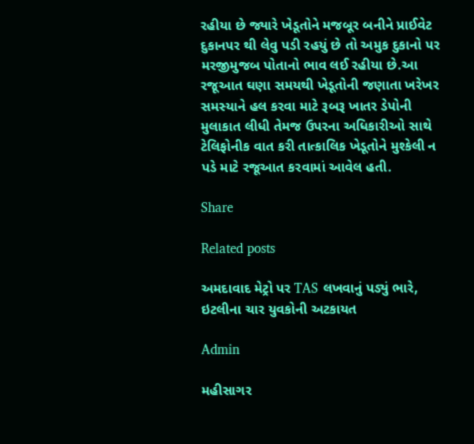રહીયા છે જ્યારે ખેડૂતોને મજબૂર બનીને પ્રાઈવેટ દુકાનપર થી લેવુ પડી રહયું છે તો અમુક દુકાનો પર મરજીમુજબ પોતાનો ભાવ લઈ રહીયા છે.આ રજૂઆત ઘણા સમયથી ખેડૂતોની જણાતા ખરેખર સમસ્યાને હલ કરવા માટે રૂબરૂ ખાતર ડેપોની મુલાકાત લીધી તેમજ ઉપરના અધિકારીઓ સાથે ટેલિફોનીક વાત કરી તાત્કાલિક ખેડૂતોને મુશ્કેલી ન પડે માટે રજૂઆત કરવામાં આવેલ હતી.

Share

Related posts

અમદાવાદ મેટ્રો પર TAS લખવાનું પડ્યું ભારે, ઇટલીના ચાર યુવકોની અટકાયત

Admin

મહીસાગર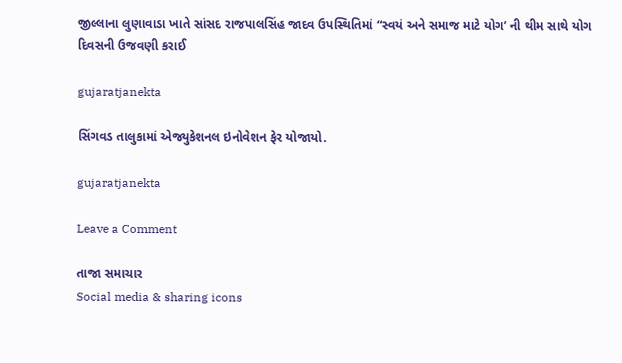જીલ્લાના લુણાવાડા ખાતે સાંસદ રાજપાલસિંહ જાદવ ઉપસ્થિતિમાં “સ્વયં અને સમાજ માટે યોગ’ ની થીમ સાથે યોગ દિવસની ઉજવણી કરાઈ

gujaratjanekta

સિંગવડ તાલુકામાં એજ્યુકેશનલ ઇનોવેશન ફેર યોજાયો.

gujaratjanekta

Leave a Comment

તાજા સમાચાર
Social media & sharing icons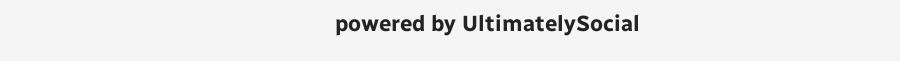powered by UltimatelySocial